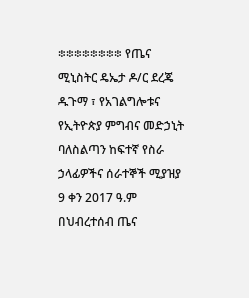፨፨፨፨፨፨፨፨ የጤና ሚኒስትር ዴኤታ ዶ/ር ደረጄ ዱጉማ ፣ የአገልግሎቱና የኢትዮጵያ ምግብና መድኃኒት ባለስልጣን ከፍተኛ የስራ ኃላፊዎችና ሰራተኞች ሚያዝያ 9 ቀን 2017 ዓ.ም በህብረተሰብ ጤና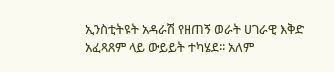ኢንስቲትዩት አዳራሽ የዘጠኝ ወራት ሀገራዊ እቅድ አፈጻጸም ላይ ውይይት ተካሄደ፡፡ አለም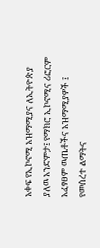አቀፍ የኢኮኖሚ አዝማሚያና ለኢትዮጵያ ያለዉ አንድምታ፤ የማክሮ ኢኮኖሚና ሪፎርም አፈፃፀም ዉጤቶችና አዝማሚያዎች ፤ የመሰረተ ልማትና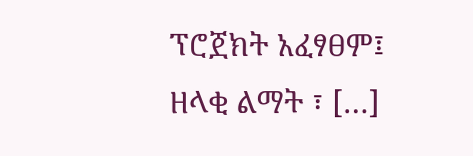ፕሮጀክት አፈፃፀም፤ ዘላቂ ልማት ፣ […]